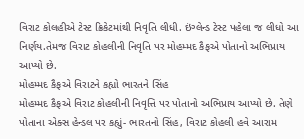વિરાટ કોલહીએ ટેસ્ટ ક્રિકેટમાંથી નિવૃતિ લીધી. ઇંગ્લેન્ડ ટેસ્ટ પહેલા જ લીધો આ નિર્ણય.તેમજ વિરાટ કોહલીની નિવૃતિ પર મોહમ્મદ કૈફએ પોતાનો અભિપ્રાય આપ્યો છે.
મોહમ્મદ કૈફએ વિરાટને કહ્યો ભારતને સિંહ
મોહમ્મદ કૈફએ વિરાટ કોહલીની નિવૃત્તિ પર પોતાનો અભિપ્રાય આપ્યો છે. તેણે પોતાના એક્સ હેન્ડલ પર કહ્યું- ભારતનો સિંહ, વિરાટ કોહલી હવે આરામ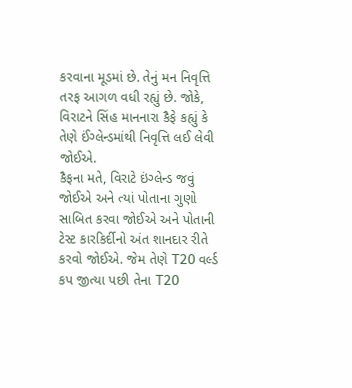કરવાના મૂડમાં છે. તેનું મન નિવૃત્તિ તરફ આગળ વધી રહ્યું છે. જોકે, વિરાટને સિંહ માનનારા કૈફે કહ્યું કે તેણે ઈંગ્લેન્ડમાંથી નિવૃત્તિ લઈ લેવી જોઈએ.
કૈફના મતે, વિરાટે ઇંગ્લેન્ડ જવું જોઈએ અને ત્યાં પોતાના ગુણો સાબિત કરવા જોઈએ અને પોતાની ટેસ્ટ કારકિર્દીનો અંત શાનદાર રીતે કરવો જોઈએ. જેમ તેણે T20 વર્લ્ડ કપ જીત્યા પછી તેના T20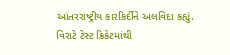આંતરરાષ્ટ્રીય કારકિર્દીને અલવિદા કહ્યું.
વિરાટે ટેસ્ટ ક્રિકેટમાંથી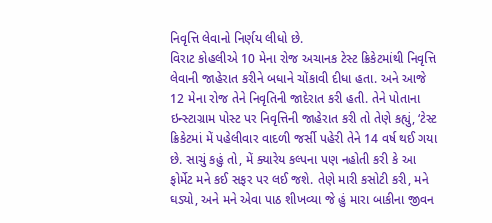નિવૃત્તિ લેવાનો નિર્ણય લીધો છે.
વિરાટ કોહલીએ 10 મેના રોજ અચાનક ટેસ્ટ ક્રિકેટમાંથી નિવૃત્તિ લેવાની જાહેરાત કરીને બધાને ચોંકાવી દીધા હતા. અને આજે 12 મેના રોજ તેને નિવૃતિની જાદેરાત કરી હતી. તેને પોતાના ઇન્સ્ટાગ્રામ પોસ્ટ પર નિવૃત્તિની જાહેરાત કરી તો તેણે કહ્યું, ‘ટેસ્ટ ક્રિકેટમાં મેં પહેલીવાર વાદળી જર્સી પહેરી તેને 14 વર્ષ થઈ ગયા છે. સાચું કહું તો, મેં ક્યારેય કલ્પના પણ નહોતી કરી કે આ ફોર્મેટ મને કઈ સફર પર લઈ જશે. તેણે મારી કસોટી કરી, મને ઘડ્યો, અને મને એવા પાઠ શીખવ્યા જે હું મારા બાકીના જીવન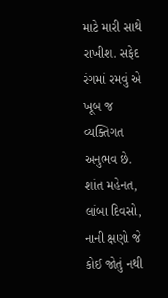માટે મારી સાથે રાખીશ. સફેદ રંગમાં રમવું એ ખૂબ જ વ્યક્તિગત અનુભવ છે. શાંત મહેનત, લાંબા દિવસો, નાની ક્ષણો જે કોઈ જોતું નથી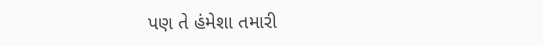પણ તે હંમેશા તમારી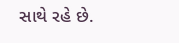સાથે રહે છે.